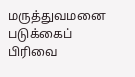மருத்துவமனை படுக்கைப் பிரிவை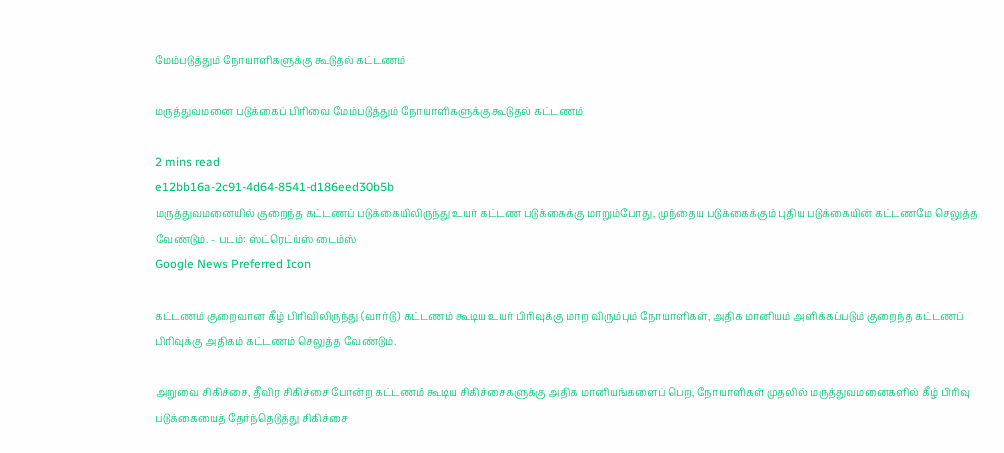மேம்படுத்தும் நோயாளிகளுக்கு கூடுதல் கட்டணம்

மருத்துவமனை படுக்கைப் பிரிவை மேம்படுத்தும் நோயாளிகளுக்கு கூடுதல் கட்டணம்

2 mins read
e12bb16a-2c91-4d64-8541-d186eed30b5b
மருத்துவமனையில் குறைந்த கட்டணப் படுக்கையிலிருந்து உயர் கட்டண படுக்கைக்கு மாறும்போது, முந்தைய படுக்கைக்கும் புதிய படுக்கையின் கட்டணமே செலுத்த வேண்டும். - படம்: ஸ்ட்ரெட்ய்ஸ் டைம்ஸ்
Google News Preferred Icon

கட்டணம் குறைவான கீழ் பிரிவிலிருந்து (வார்டு) கட்டணம் கூடிய உயர் பிரிவுக்கு மாற விரும்பும் நோயாளிகள், அதிக மானியம் அளிக்கப்படும் குறைந்த கட்டணப் பிரிவுக்கு அதிகம் கட்டணம் செலுத்த வேண்டும்.

அறுவை சிகிச்சை, தீவிர சிகிச்சை போன்ற கட்டணம் கூடிய சிகிச்சைகளுக்கு அதிக மானியங்களைப் பெற, நோயாளிகள் முதலில் மருத்துவமனைகளில் கீழ் பிரிவு படுக்கையைத் தேர்ந்தெடுத்து சிகிச்சை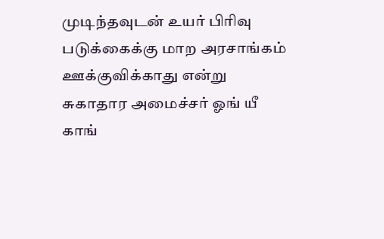முடிந்தவுடன் உயர் பிரிவு படுக்கைக்கு மாற அரசாங்கம் ஊக்குவிக்காது என்று சுகாதார அமைச்சர் ஓங் யீ காங்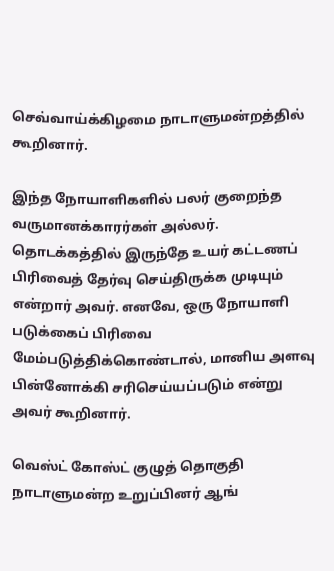செவ்வாய்க்கிழமை நாடாளுமன்றத்தில் கூறினார்.

இந்த நோயாளிகளில் பலர் குறைந்த வருமானக்காரர்கள் அல்லர். தொடக்கத்தில் இருந்தே உயர் கட்டணப் பிரிவைத் தேர்வு செய்திருக்க முடியும் என்றார் அவர். எனவே, ஒரு நோயாளி படுக்கைப் பிரிவை மேம்படுத்திக்கொண்டால், மானிய அளவு பின்னோக்கி சரிசெய்யப்படும் என்று அவர் கூறினார்.

வெஸ்ட் கோஸ்ட் குழுத் தொகுதி நாடாளுமன்ற உறுப்பினர் ஆங்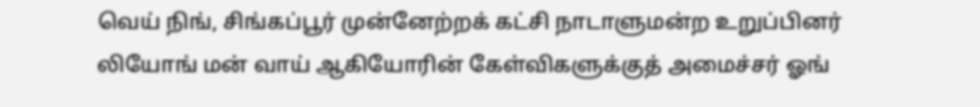வெய் நிங், சிங்கப்பூர் முன்னேற்றக் கட்சி நாடாளுமன்ற உறுப்பினர் லியோங் மன் வாய் ஆகியோரின் கேள்விகளுக்குத் அமைச்சர் ஓங்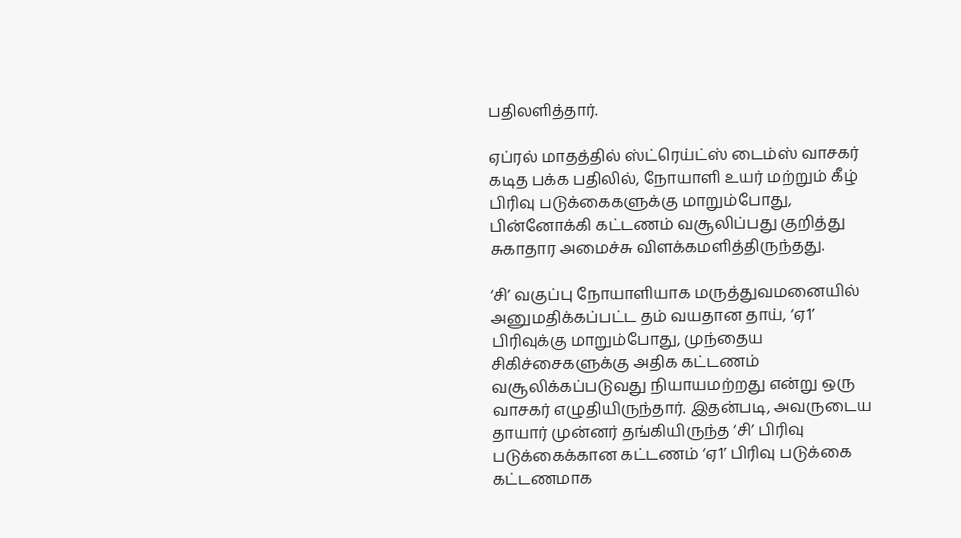பதிலளித்தார்.

ஏப்ரல் மாதத்தில் ஸ்ட்ரெய்ட்ஸ் டைம்ஸ் வாசகர் கடித பக்க பதிலில், நோயாளி உயர் மற்றும் கீழ் பிரிவு படுக்கைகளுக்கு மாறும்போது, பின்னோக்கி கட்டணம் வசூலிப்பது குறித்து சுகாதார அமைச்சு விளக்கமளித்திருந்தது.

‘சி’ வகுப்பு நோயாளியாக மருத்துவமனையில் அனுமதிக்கப்பட்ட தம் வயதான தாய், ‘ஏ1’ பிரிவுக்கு மாறும்போது, முந்தைய சிகிச்சைகளுக்கு அதிக கட்டணம் வசூலிக்கப்படுவது நியாயமற்றது என்று ஒரு வாசகர் எழுதியிருந்தார். இதன்படி, அவருடைய தாயார் முன்னர் தங்கியிருந்த ‘சி’ பிரிவு படுக்கைக்கான கட்டணம் ‘ஏ1’ பிரிவு படுக்கை கட்டணமாக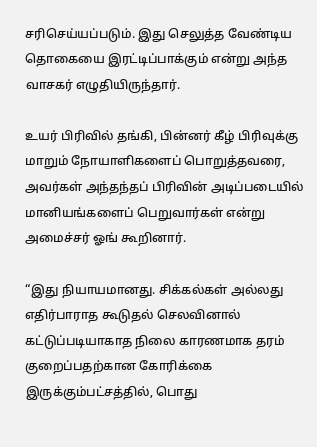சரிசெய்யப்படும். இது செலுத்த வேண்டிய தொகையை இரட்டிப்பாக்கும் என்று அந்த வாசகர் எழுதியிருந்தார்.

உயர் பிரிவில் தங்கி, பின்னர் கீழ் பிரிவுக்கு மாறும் நோயாளிகளைப் பொறுத்தவரை, அவர்கள் அந்தந்தப் பிரிவின் அடிப்படையில் மானியங்களைப் பெறுவார்கள் என்று அமைச்சர் ஓங் கூறினார்.

“இது நியாயமானது. சிக்கல்கள் அல்லது எதிர்பாராத கூடுதல் செலவினால் கட்டுப்படியாகாத நிலை காரணமாக தரம் குறைப்பதற்கான கோரிக்கை இருக்கும்பட்சத்தில், பொது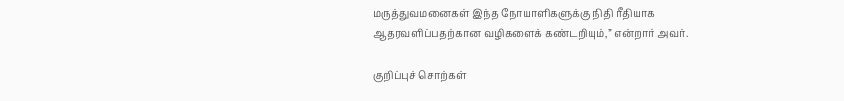மருத்துவமனைகள் இந்த நோயாளிகளுக்கு நிதி ரீதியாக ஆதரவளிப்பதற்கான வழிகளைக் கண்டறியும்,” என்றார் அவர்.

குறிப்புச் சொற்கள்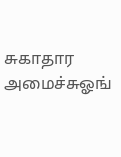சுகாதார அமைச்சுஓங்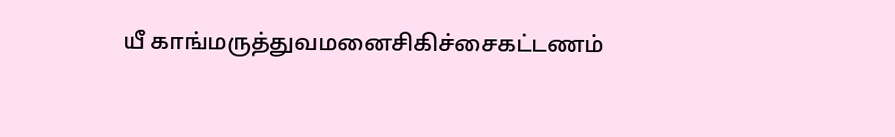யீ காங்மருத்துவமனைசிகிச்சைகட்டணம்